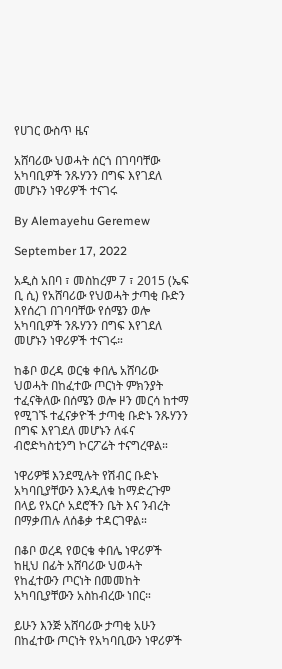የሀገር ውስጥ ዜና

አሸባሪው ህወሓት ሰርጎ በገባባቸው አካባቢዎች ንጹሃንን በግፍ እየገደለ መሆኑን ነዋሪዎች ተናገሩ

By Alemayehu Geremew

September 17, 2022

አዲስ አበባ ፣ መስከረም 7 ፣ 2015 (ኤፍ ቢ ሲ) የአሸባሪው የህወሓት ታጣቂ ቡድን እየሰረገ በገባባቸው የሰሜን ወሎ አካባቢዎች ንጹሃንን በግፍ እየገደለ መሆኑን ነዋሪዎች ተናገሩ።

ከቆቦ ወረዳ ወርቄ ቀበሌ አሸባሪው ህወሓት በከፈተው ጦርነት ምክንያት ተፈናቅለው በሰሜን ወሎ ዞን መርሳ ከተማ የሚገኙ ተፈናቃዮች ታጣቂ ቡድኑ ንጹሃንን በግፍ እየገደለ መሆኑን ለፋና ብሮድካስቲንግ ኮርፖሬት ተናግረዋል።

ነዋሪዎቹ እንደሚሉት የሽብር ቡድኑ አካባቢያቸውን እንዲለቁ ከማድረጉም በላይ የአርሶ አደሮችን ቤት እና ንብረት በማቃጠሉ ለሰቆቃ ተዳርገዋል።

በቆቦ ወረዳ የወርቄ ቀበሌ ነዋሪዎች ከዚህ በፊት አሸባሪው ህወሓት የከፈተውን ጦርነት በመመከት አካባቢያቸውን አስከብረው ነበር።

ይሁን እንጅ አሸባሪው ታጣቂ አሁን በከፈተው ጦርነት የአካባቢውን ነዋሪዎች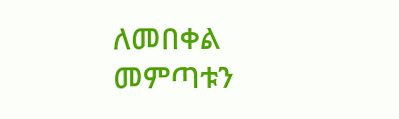ለመበቀል መምጣቱን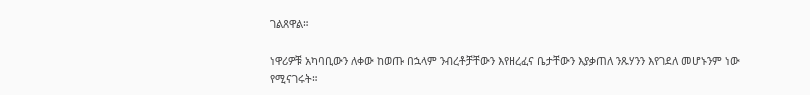ገልጸዋል።

ነዋሪዎቹ አካባቢውን ለቀው ከወጡ በኋላም ንብረቶቻቸውን እየዘረፈና ቤታቸውን እያቃጠለ ንጹሃንን እየገደለ መሆኑንም ነው የሚናገሩት።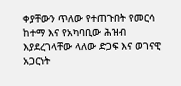ቀያቸውን ጥለው የተጠጉበት የመርሳ ከተማ እና የአካባቢው ሕዝብ እያደረገላቸው ላለው ድጋፍ እና ወገናዊ አጋርነት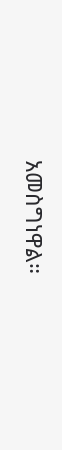አመስግነዋል።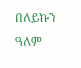በለይኩን ዓለም